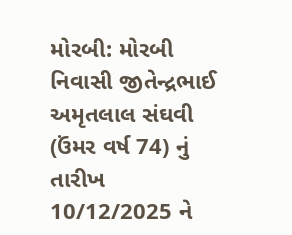મોરબી: મોરબી નિવાસી જીતેન્દ્રભાઈ અમૃતલાલ સંઘવી (ઉંમર વર્ષ 74) નું તારીખ 10/12/2025 ને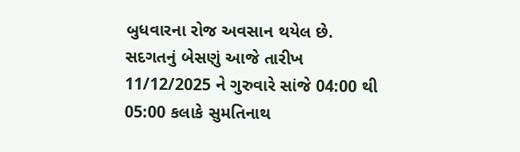બુધવારના રોજ અવસાન થયેલ છે. સદગતનું બેસણું આજે તારીખ 11/12/2025 ને ગુરુવારે સાંજે 04:00 થી 05:00 કલાકે સુમતિનાથ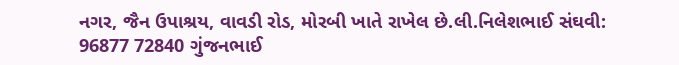નગર, જૈન ઉપાશ્રય, વાવડી રોડ, મોરબી ખાતે રાખેલ છે.લી.નિલેશભાઈ સંઘવી: 96877 72840 ગુંજનભાઈ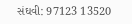સંઘવી: 97123 13520